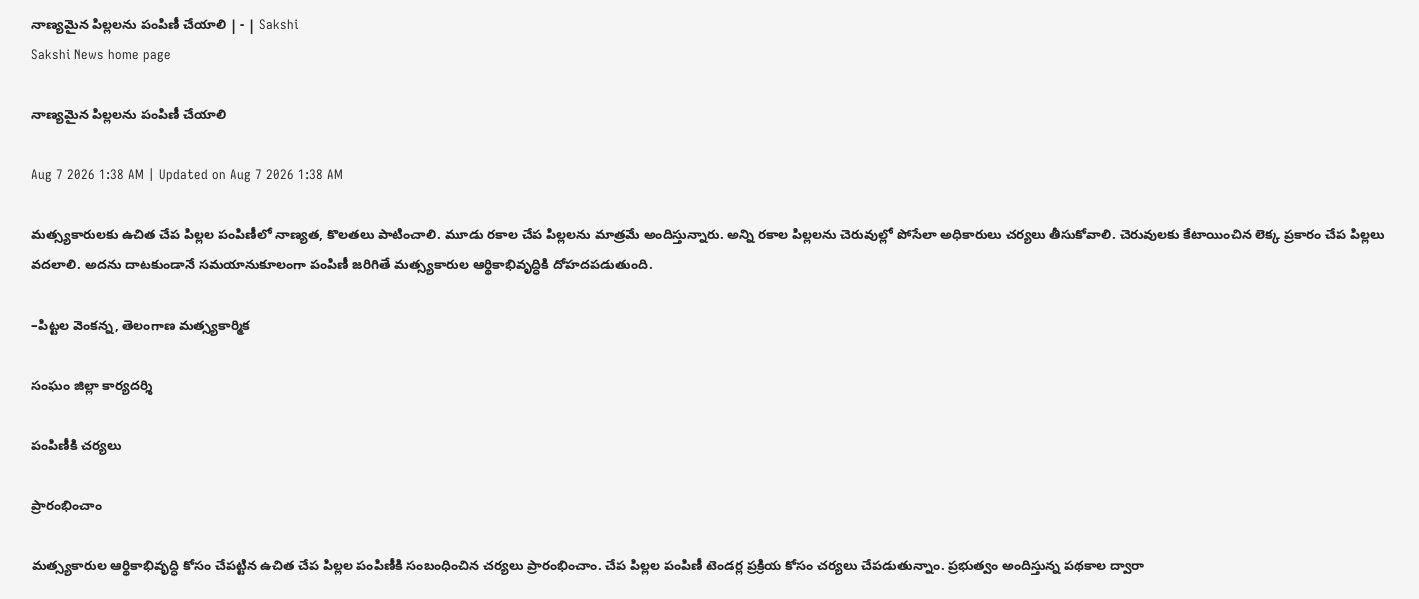నాణ్యమైన పిల్లలను పంపిణీ చేయాలి | - | Sakshi
Sakshi News home page

నాణ్యమైన పిల్లలను పంపిణీ చేయాలి

Aug 7 2026 1:38 AM | Updated on Aug 7 2026 1:38 AM

మత్స్యకారులకు ఉచిత చేప పిల్లల పంపిణీలో నాణ్యత, కొలతలు పాటించాలి. మూడు రకాల చేప పిల్లలను మాత్రమే అందిస్తున్నారు. అన్ని రకాల పిల్లలను చెరువుల్లో పోసేలా అధికారులు చర్యలు తీసుకోవాలి. చెరువులకు కేటాయించిన లెక్క ప్రకారం చేప పిల్లలు వదలాలి. అదను దాటకుండానే సమయానుకూలంగా పంపిణీ జరిగితే మత్స్యకారుల ఆర్థికాభివృద్ధికి దోహదపడుతుంది.

–పిట్టల వెంకన్న, తెలంగాణ మత్స్యకార్మిక

సంఘం జిల్లా కార్యదర్శి

పంపిణీకి చర్యలు

ప్రారంభించాం

మత్స్యకారుల ఆర్థికాభివృద్ధి కోసం చేపట్టిన ఉచిత చేప పిల్లల పంపిణీకి సంబంధించిన చర్యలు ప్రారంభించాం. చేప పిల్లల పంపిణీ టెండర్ల ప్రక్రియ కోసం చర్యలు చేపడుతున్నాం. ప్రభుత్వం అందిస్తున్న పథకాల ద్వారా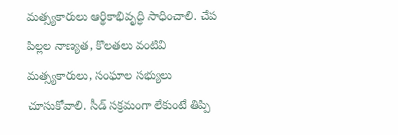మత్స్యకారులు ఆర్థికాభివృద్ధి సాధించాలి. చేప పిల్లల నాణ్యత, కొలతలు వంటివి మత్స్యకారులు, సంఘాల సభ్యులు చూసుకోవాలి. సీడ్‌ సక్రమంగా లేకుంటే తిప్పి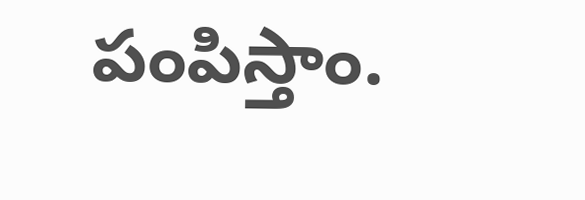పంపిస్తాం.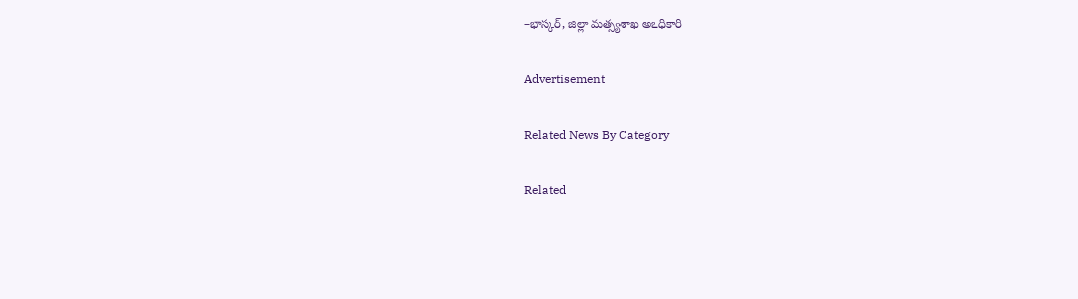–భాస్కర్‌, జిల్లా మత్స్యశాఖ అఽధికారి

Advertisement

Related News By Category

Related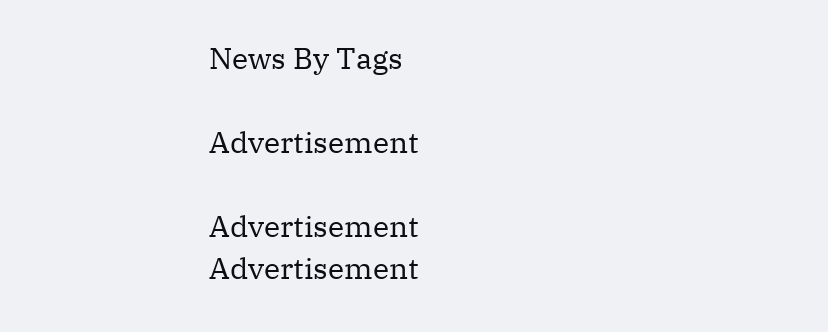News By Tags

Advertisement

Advertisement
Advertisement